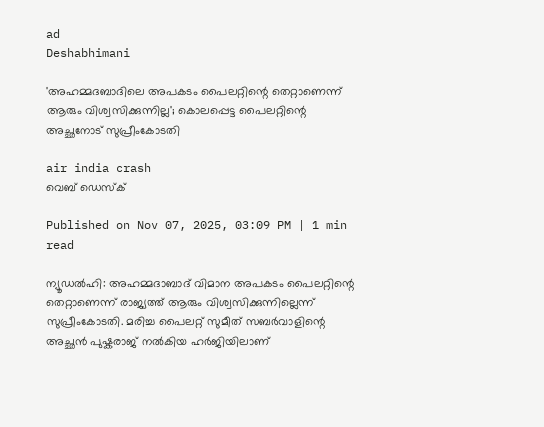ad
Deshabhimani

'അഹമ്മദബാദിലെ അപകടം പൈലറ്റിന്റെ തെറ്റാണെന്ന് ആരും വിശ്വസിക്കുന്നില്ല'; കൊലപ്പെട്ട പൈലറ്റിന്റെ അച്ഛനോട് സുപ്രീംകോടതി

air india crash
വെബ് ഡെസ്ക്

Published on Nov 07, 2025, 03:09 PM | 1 min read

ന്യൂഡൽഹി: അഹമ്മദാബാദ് വിമാന അപകടം പൈലറ്റിന്റെ തെറ്റാണെന്ന് രാജ്യത്ത് ആരും വിശ്വസിക്കുന്നില്ലെന്ന് സുപ്രീംകോടതി. മരിച്ച പൈലറ്റ് സുമീത് സബർവാളിന്റെ അച്ഛൻ പുഷ്കരാജ് നൽകിയ ഹർജിയിലാണ്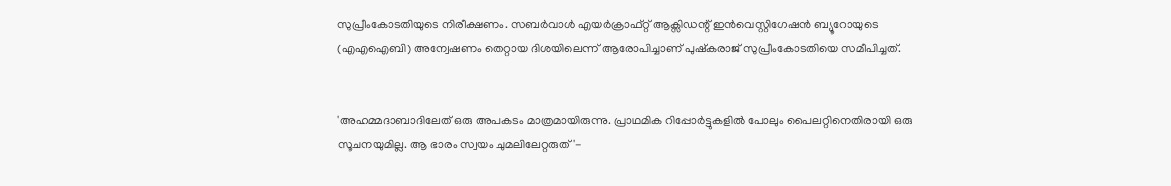സുപ്രീംകോടതിയുടെ നിരീക്ഷണം. സബർവാൾ എയർക്രാഫ്റ്റ് ആക്സിഡന്റ് ഇൻവെസ്റ്റിഗേഷൻ ബ്യൂറോയുടെ (എഎഐബി) അന്വേഷണം തെറ്റായ ദിശയിലെന്ന് ആരോപിച്ചാണ് പുഷ്കരാജ് സുപ്രീംകോടതിയെ സമീപിച്ചത്.


'അഹമ്മദാബാദിലേത് ഒരു അപകടം മാത്രമായിരുന്നു. പ്രാഥമിക റിപ്പോർട്ടുകളിൽ പോലും പൈലറ്റിനെതിരായി ഒരു സൂചനയുമില്ല. ആ ഭാരം സ്വയം ചുമലിലേറ്റരുത്'-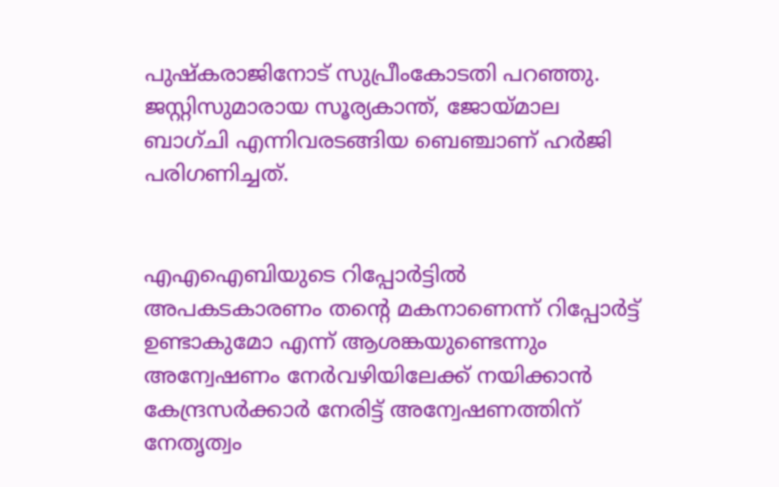പുഷ്കരാജിനോട് സുപ്രീംകോടതി പറഞ്ഞു. ജസ്റ്റിസുമാരായ സൂര്യകാന്ത്, ജോയ്‍മാല ബാഗ്ചി എന്നിവരടങ്ങിയ ബെഞ്ചാണ് ഹർജി പരിഗണിച്ചത്.


എഎഐബിയുടെ റിപ്പോർട്ടിൽ അപകടകാരണം തന്റെ മകനാണെന്ന് റിപ്പോർട്ട് ഉണ്ടാകുമോ എന്ന് ആശങ്കയുണ്ടെന്നും അന്വേഷണം നേർവഴിയിലേക്ക് നയിക്കാൻ കേന്ദ്രസർക്കാർ നേരിട്ട് അന്വേഷണത്തിന് നേതൃത്വം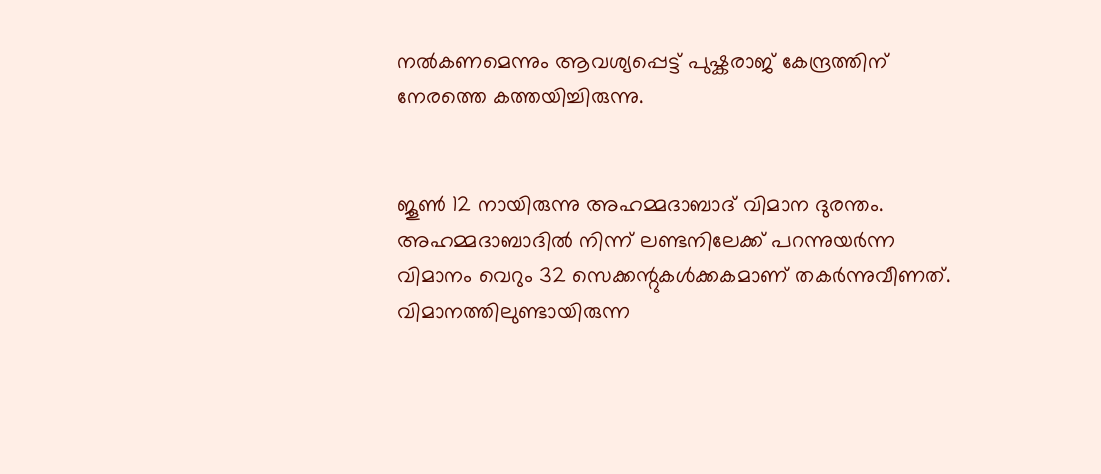നൽകണമെന്നും ആവശ്യപ്പെട്ട് പുഷ്കരാജ് കേന്ദ്രത്തിന് നേരത്തെ കത്തയിച്ചിരുന്നു.


ജൂൺ 12 നായിരുന്നു അഹമ്മദാബാദ് വിമാന ദുരന്തം. അഹമ്മദാബാദിൽ നിന്ന് ലണ്ടനിലേക്ക് പറന്നുയർന്ന വിമാനം വെറും 32 സെക്കന്റുകൾക്കകമാണ് തകർന്നുവീണത്. വിമാനത്തിലുണ്ടായിരുന്ന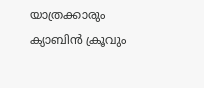യാത്രക്കാരും ക്യാബിൻ ക്രൂവും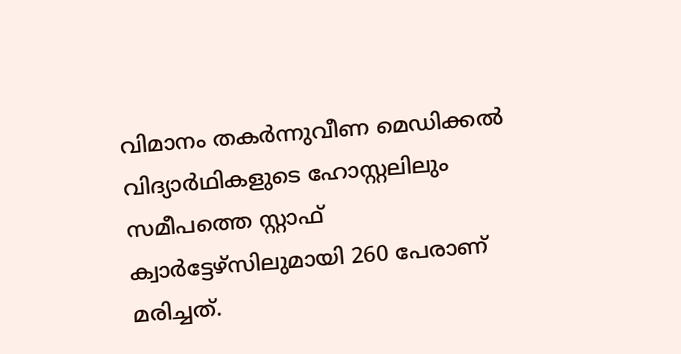വിമാനം തകർന്നുവീണ മെഡിക്കൽ വിദ്യാർഥികളുടെ ഹോസ്റ്റലിലും സമീപത്തെ സ്റ്റാഫ് ക്വാർട്ടേഴ്സിലുമായി 260 പേരാണ് മരിച്ചത്.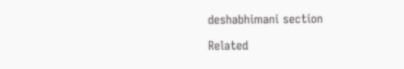deshabhimani section

Related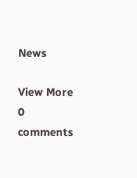News

View More
0 comments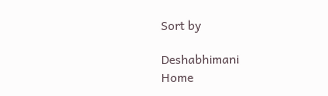Sort by

Deshabhimani
Home